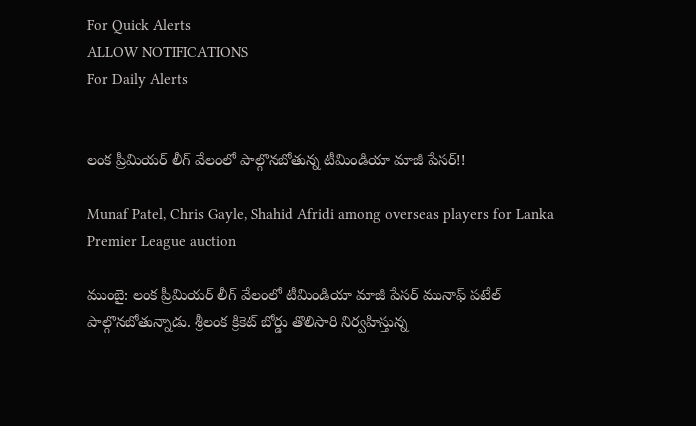For Quick Alerts
ALLOW NOTIFICATIONS
For Daily Alerts


లంక ప్రీమియర్‌ లీగ్ వేలంలో పాల్గొనబోతున్న టీమిండియా మాజీ పేసర్!!

Munaf Patel, Chris Gayle, Shahid Afridi among overseas players for Lanka Premier League auction

ముంబై: లంక ప్రీమియర్‌ లీగ్ వేలంలో టీమిండియా మాజీ పేసర్‌ మునాఫ్‌ పటేల్‌ పాల్గొనబోతున్నాడు. శ్రీలంక క్రికెట్‌ బోర్డు తొలిసారి నిర్వహిస్తున్న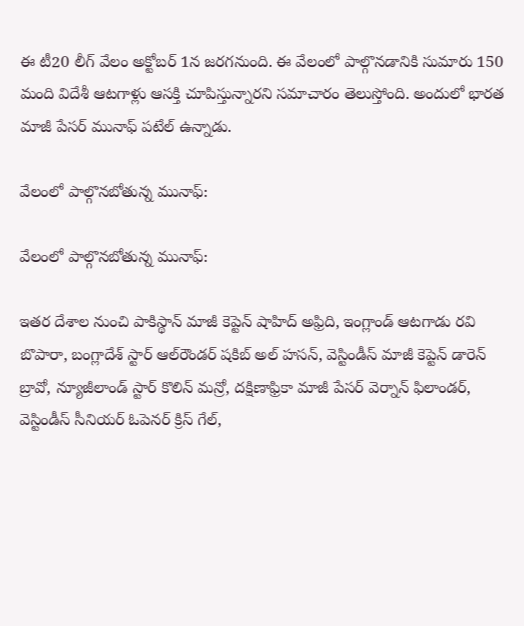ఈ టీ20 లీగ్‌ వేలం అక్టోబర్‌ 1న జరగనుంది. ఈ వేలంలో పాల్గొనడానికి సుమారు 150 మంది విదేశీ ఆటగాళ్లు ఆసక్తి చూపిస్తున్నారని సమాచారం తెలుస్తోంది. అందులో భారత మాజీ పేసర్ మునాఫ్‌ పటేల్‌‌ ఉన్నాడు.

వేలంలో పాల్గొనబోతున్న మునాఫ్‌:

వేలంలో పాల్గొనబోతున్న మునాఫ్‌:

ఇతర దేశాల నుంచి పాకిస్థాన్‌ మాజీ కెప్టెన్‌ షాహిద్‌ అఫ్రిది, ఇంగ్లాండ్‌ ఆటగాడు రవి బొపారా, బంగ్లాదేశ్ స్టార్‌ ఆల్‌రౌండర్‌ షకిబ్‌ అల్‌ హసన్‌, వెస్టిండీస్‌ మాజీ కెప్టెన్‌ డారెన్‌ బ్రావో, న్యూజీలాండ్ స్టార్‌ కొలిన్‌ మన్రో, దక్షిణాఫ్రికా మాజీ పేసర్ వెర్నాన్ ఫిలాండర్, వెస్టిండీస్ సీనియర్ ఓపెనర్ క్రిస్ గేల్,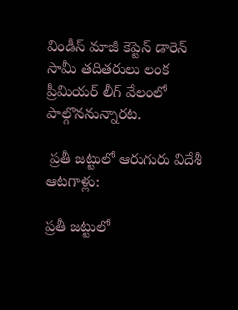విండీస్ మాజీ కెప్టెన్ డారెన్ సామీ తదితరులు లంక ప్రీమియర్‌ లీగ్ వేలంలో పాల్గొననున్నారట.

 ప్రతీ జట్టులో ఆరుగురు విదేశీ ఆటగాళ్లు:

ప్రతీ జట్టులో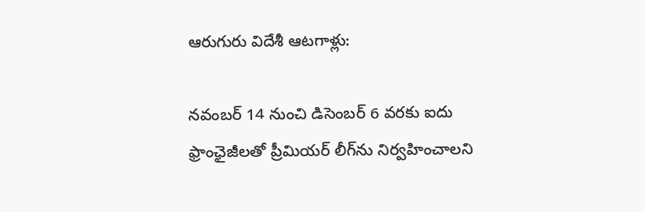ఆరుగురు విదేశీ ఆటగాళ్లు:

నవంబర్‌ 14 నుంచి డిసెంబర్‌ 6 వరకు ఐదు ఫ్రాంఛైజీలతో ప్రీమియర్‌ లీగ్‌ను నిర్వహించాలని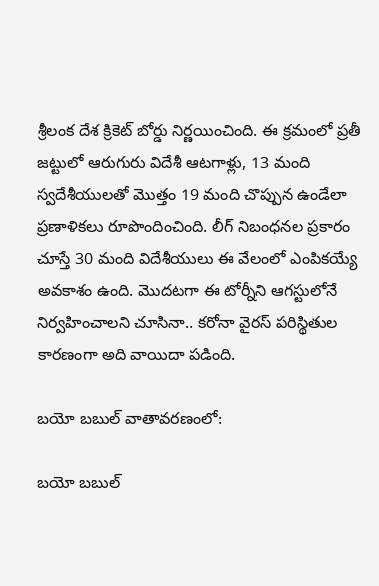శ్రీలంక దేశ క్రికెట్‌ బోర్డు నిర్ణయించింది. ఈ క్రమంలో ప్రతీ జట్టులో ఆరుగురు విదేశీ ఆటగాళ్లు, 13 మంది స్వదేశీయులతో మొత్తం 19 మంది చొప్పున ఉండేలా ప్రణాళికలు రూపొందించింది. లీగ్ నిబంధనల ప్రకారం చూస్తే 30 మంది విదేశీయులు ఈ వేలంలో ఎంపికయ్యే అవకాశం ఉంది. మొదటగా ఈ టోర్నీని ఆగస్టులోనే నిర్వహించాలని చూసినా.. కరోనా వైరస్‌ పరిస్థితుల కారణంగా అది వాయిదా పడింది.

బయో బబుల్ వాతావరణంలో:

బయో బబుల్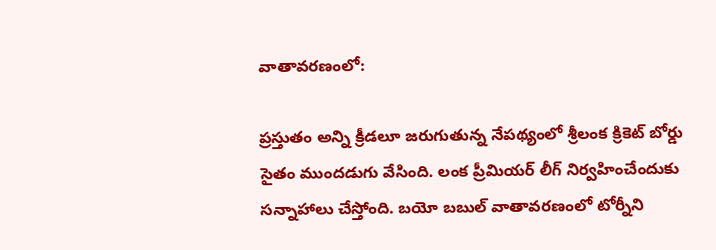వాతావరణంలో:

ప్రస్తుతం అన్ని క్రీడలూ జరుగుతున్న నేపథ్యంలో శ్రీలంక క్రికెట్ బోర్డు సైతం ముందడుగు వేసింది. లంక ప్రీమియర్‌ లీగ్ నిర్వహించేందుకు సన్నాహాలు చేస్తోంది. బయో బబుల్ వాతావరణంలో టోర్నీని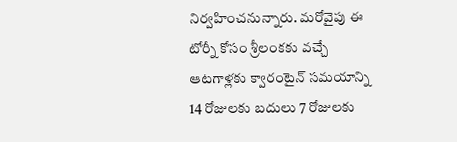నిర్వహించనున్నారు. మరోవైపు ఈ టోర్నీ కోసం శ్రీలంకకు వచ్చే ఆటగాళ్లకు క్వారంటైన్‌ సమయాన్ని 14 రోజులకు బదులు 7 రోజులకు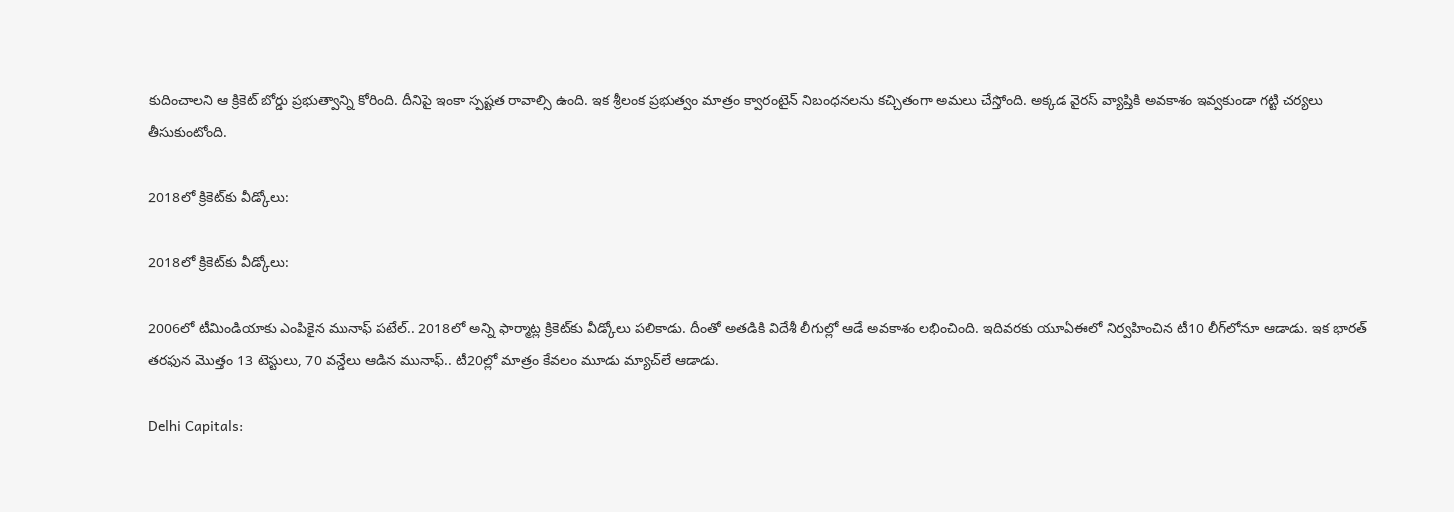కుదించాలని ఆ క్రికెట్‌ బోర్డు ప్రభుత్వాన్ని కోరింది. దీనిపై ఇంకా స్పష్టత రావాల్సి ఉంది. ఇక శ్రీలంక ప్రభుత్వం మాత్రం క్వారంటైన్‌ నిబంధనలను కచ్చితంగా అమలు చేస్తోంది. అక్కడ వైరస్‌ వ్యాప్తికి అవకాశం ఇవ్వకుండా గట్టి చర్యలు తీసుకుంటోంది.

2018లో క్రికెట్‌కు వీడ్కోలు:

2018లో క్రికెట్‌కు వీడ్కోలు:

2006లో టీమిండియాకు ఎంపికైన మునాఫ్‌ పటేల్.. 2018లో అన్ని ఫార్మాట్ల క్రికెట్‌కు వీడ్కోలు పలికాడు. దీంతో అతడికి విదేశీ లీగుల్లో ఆడే అవకాశం లభించింది. ఇదివరకు యూఏఈలో నిర్వహించిన టీ10 లీగ్‌లోనూ ఆడాడు. ఇక భారత్ తరఫున మొత్తం 13 టెస్టులు, 70 వన్డేలు ఆడిన మునాఫ్‌.. టీ20ల్లో మాత్రం కేవలం మూడు మ్యాచ్‌లే ఆడాడు.

Delhi Capitals: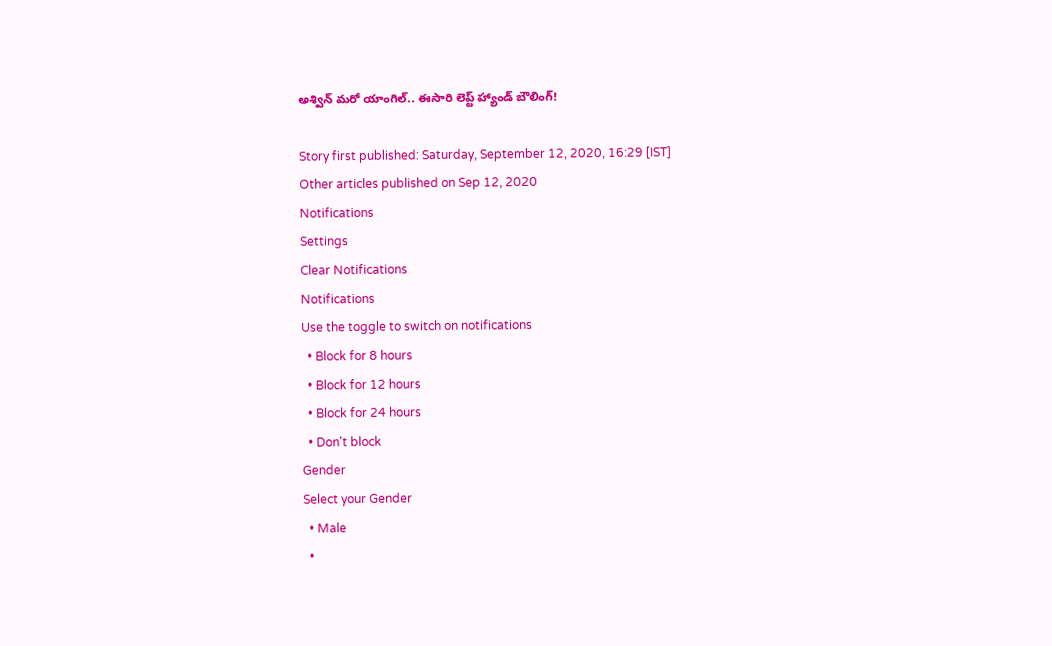అశ్విన్‌ మరో యాంగిల్.. ఈసారి లెప్ట్ హ్యాండ్ బౌలింగ్!

Story first published: Saturday, September 12, 2020, 16:29 [IST]
Other articles published on Sep 12, 2020
Notifications
Settings
Clear Notifications
Notifications
Use the toggle to switch on notifications
  • Block for 8 hours
  • Block for 12 hours
  • Block for 24 hours
  • Don't block
Gender
Select your Gender
  • Male
  •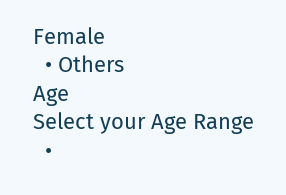Female
  • Others
Age
Select your Age Range
  •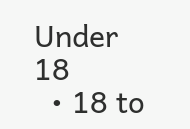Under 18
  • 18 to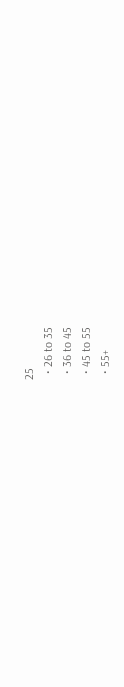25
  • 26 to 35
  • 36 to 45
  • 45 to 55
  • 55+